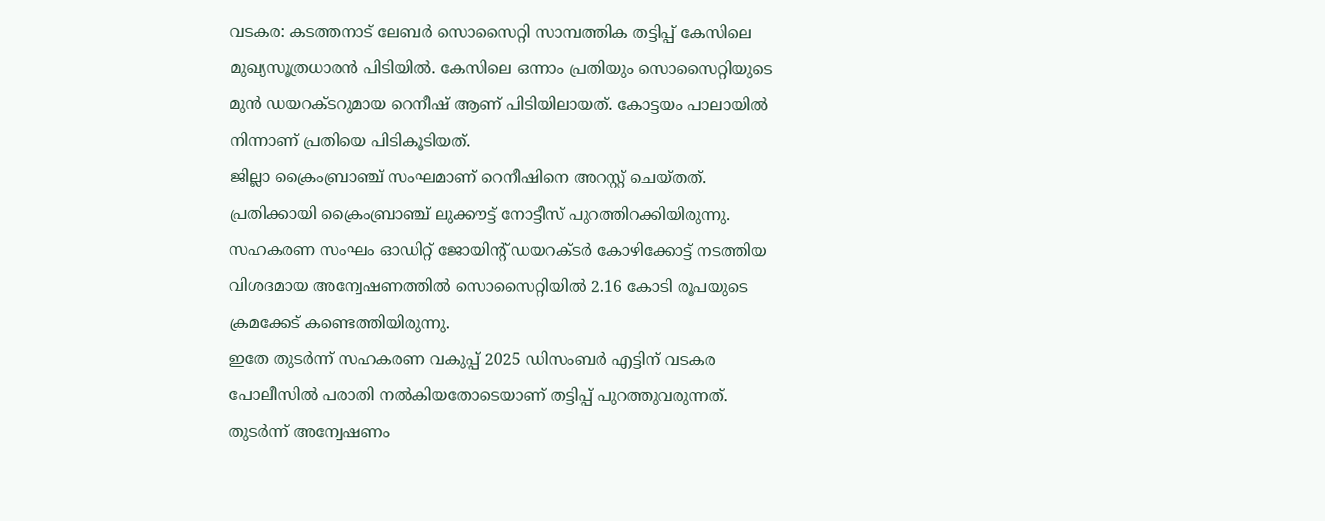വടകര: കടത്തനാട് ലേബർ സൊസൈറ്റി സാമ്പത്തിക തട്ടിപ്പ് കേസിലെ മുഖ്യസൂത്രധാരൻ പിടിയിൽ. കേസിലെ ഒന്നാം പ്രതിയും സൊസൈറ്റിയുടെ മുൻ ഡയറക്ടറുമായ റെനീഷ് ആണ് പിടിയിലായത്. കോട്ടയം പാലായിൽ നിന്നാണ് പ്രതിയെ പിടികൂടിയത്.
ജില്ലാ ക്രൈംബ്രാഞ്ച് സംഘമാണ് റെനീഷിനെ അറസ്റ്റ് ചെയ്തത്. പ്രതിക്കായി ക്രൈംബ്രാഞ്ച് ലുക്കൗട്ട് നോട്ടീസ് പുറത്തിറക്കിയിരുന്നു. സഹകരണ സംഘം ഓഡിറ്റ് ജോയിന്റ് ഡയറക്ടർ കോഴിക്കോട്ട് നടത്തിയ വിശദമായ അന്വേഷണത്തിൽ സൊസൈറ്റിയിൽ 2.16 കോടി രൂപയുടെ ക്രമക്കേട് കണ്ടെത്തിയിരുന്നു.
ഇതേ തുടർന്ന് സഹകരണ വകുപ്പ് 2025 ഡിസംബർ എട്ടിന് വടകര പോലീസിൽ പരാതി നൽകിയതോടെയാണ് തട്ടിപ്പ് പുറത്തുവരുന്നത്. തുടർന്ന് അന്വേഷണം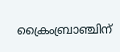ക്രൈംബ്രാഞ്ചിന്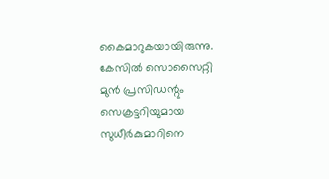കൈമാറുകയായിരുന്നു. കേസിൽ സൊസൈറ്റി മുൻ പ്രസിഡന്റും സെക്രട്ടറിയുമായ സുധീർകുമാറിനെ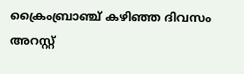ക്രൈംബ്രാഞ്ച് കഴിഞ്ഞ ദിവസം അറസ്റ്റ്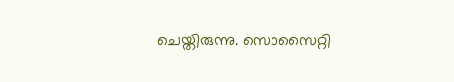ചെയ്തിരുന്നു. സൊസൈറ്റി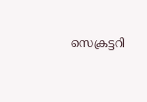സെക്രട്ടറി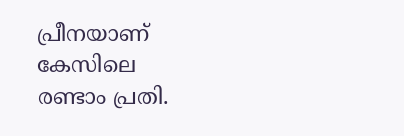പ്രീനയാണ് കേസിലെ രണ്ടാം പ്രതി.